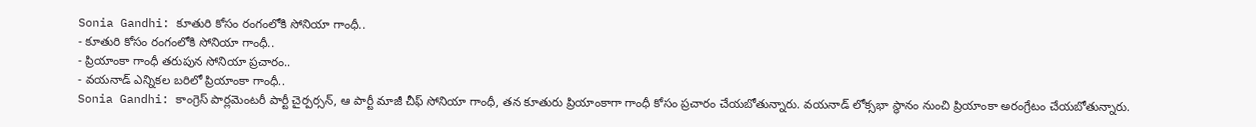Sonia Gandhi: కూతురి కోసం రంగంలోకి సోనియా గాంధీ..
- కూతురి కోసం రంగంలోకి సోనియా గాంధీ..
- ప్రియాంకా గాంధీ తరుపున సోనియా ప్రచారం..
- వయనాడ్ ఎన్నికల బరిలో ప్రియాంకా గాంధీ..
Sonia Gandhi: కాంగ్రెస్ పార్లమెంటరీ పార్టీ చైర్పర్సన్, ఆ పార్టీ మాజీ చీఫ్ సోనియా గాంధీ, తన కూతురు ప్రియాంకాగా గాంధీ కోసం ప్రచారం చేయబోతున్నారు. వయనాడ్ లోక్సభా స్థానం నుంచి ప్రియాంకా అరంగ్రేటం చేయబోతున్నారు.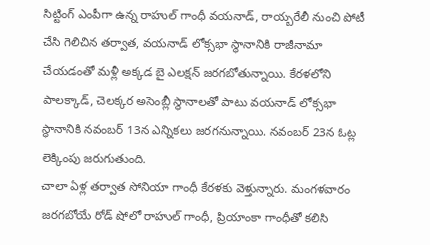సిట్టింగ్ ఎంపీగా ఉన్న రాహుల్ గాంధీ వయనాడ్, రాయ్బరేలీ నుంచి పోటీ చేసి గెలిచిన తర్వాత, వయనాడ్ లోక్సభా స్థానానికి రాజీనామా చేయడంతో మళ్లీ అక్కడ బై ఎలక్షన్ జరగబోతున్నాయి. కేరళలోని పాలక్కాడ్, చెలక్కర అసెంబ్లీ స్థానాలతో పాటు వయనాడ్ లోక్సభా స్థానానికి నవంబర్ 13న ఎన్నికలు జరగనున్నాయి. నవంబర్ 23న ఓట్ల లెక్కింపు జరుగుతుంది.
చాలా ఏళ్ల తర్వాత సోనియా గాంధీ కేరళకు వెళ్తున్నారు. మంగళవారం జరగబోయే రోడ్ షోలో రాహుల్ గాంధీ, ప్రియాంకా గాంధీతో కలిసి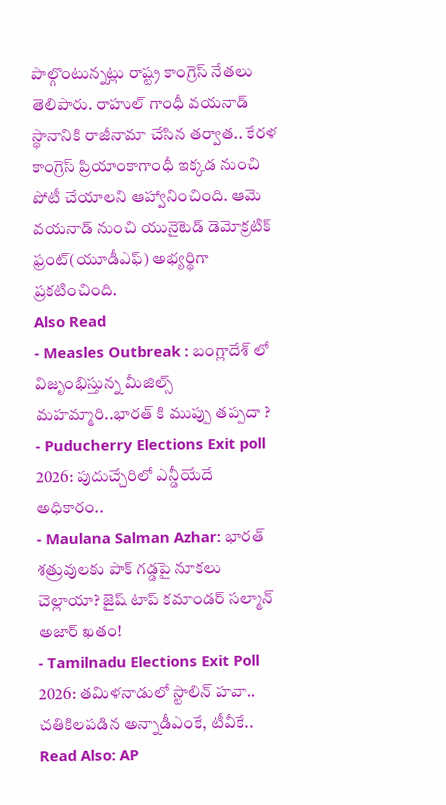పాల్గొంటున్నట్లు రాష్ట్ర కాంగ్రెస్ నేతలు తెలిపారు. రాహుల్ గాంధీ వయనాడ్ స్థానానికి రాజీనామా చేసిన తర్వాత.. కేరళ కాంగ్రెస్ ప్రియాంకాగాంధీ ఇక్కడ నుంచి పోటీ చేయాలని ఆహ్వానించింది. ఆమె వయనాడ్ నుంచి యునైటెడ్ డెమోక్రటిక్ ఫ్రంట్(యూడీఎఫ్) అభ్యర్థిగా ప్రకటించింది.
Also Read
- Measles Outbreak : బంగ్లాదేశ్ లో విజృంభిస్తున్న మీజిల్స్ మహమ్మారి..భారత్ కి ముప్పు తప్పదా ?
- Puducherry Elections Exit poll 2026: పుదుచ్చేరిలో ఎన్డీయేదే అధికారం..
- Maulana Salman Azhar: భారత్ శత్రువులకు పాక్ గడ్డపై నూకలు చెల్లాయా? జైష్ టాప్ కమాండర్ సల్మాన్ అజార్ ఖతం!
- Tamilnadu Elections Exit Poll 2026: తమిళనాడులో స్టాలిన్ హవా.. చతికిలపడిన అన్నాడీఎంకే, టీవీకే..
Read Also: AP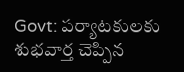Govt: పర్యాటకులకు శుభవార్త చెప్పిన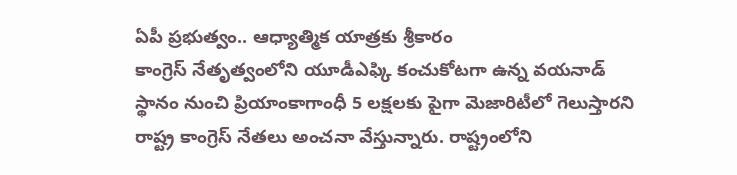ఏపీ ప్రభుత్వం.. ఆధ్యాత్మిక యాత్రకు శ్రీకారం
కాంగ్రెస్ నేతృత్వంలోని యూడీఎఫ్కి కంచుకోటగా ఉన్న వయనాడ్ స్థానం నుంచి ప్రియాంకాగాంధీ 5 లక్షలకు పైగా మెజారిటీలో గెలుస్తారని రాష్ట్ర కాంగ్రెస్ నేతలు అంచనా వేస్తున్నారు. రాష్ట్రంలోని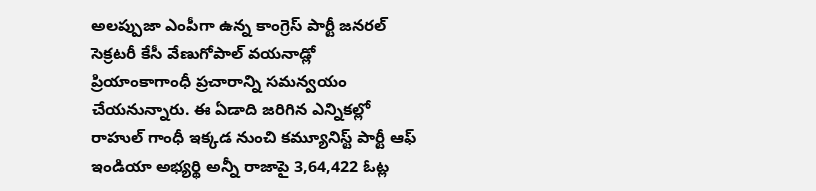అలప్పుజా ఎంపీగా ఉన్న కాంగ్రెస్ పార్టీ జనరల్ సెక్రటరీ కేసీ వేణుగోపాల్ వయనాడ్లో ప్రియాంకాగాంధీ ప్రచారాన్ని సమన్వయం చేయనున్నారు. ఈ ఏడాది జరిగిన ఎన్నికల్లో రాహుల్ గాంధీ ఇక్కడ నుంచి కమ్యూనిస్ట్ పార్టీ ఆఫ్ ఇండియా అభ్యర్థి అన్నీ రాజాపై 3,64,422 ఓట్ల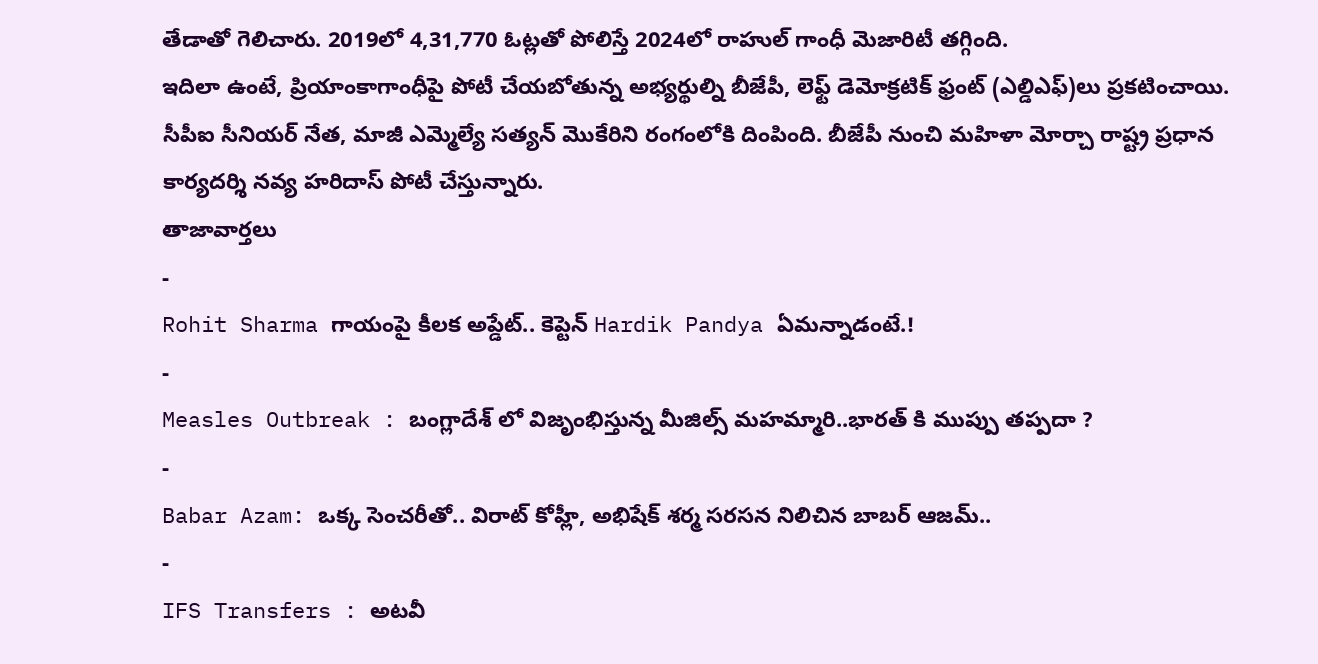తేడాతో గెలిచారు. 2019లో 4,31,770 ఓట్లతో పోలిస్తే 2024లో రాహుల్ గాంధీ మెజారిటీ తగ్గింది.
ఇదిలా ఉంటే, ప్రియాంకాగాంధీపై పోటీ చేయబోతున్న అభ్యర్థుల్ని బీజేపీ, లెఫ్ట్ డెమోక్రటిక్ ఫ్రంట్ (ఎల్డిఎఫ్)లు ప్రకటించాయి. సీపీఐ సీనియర్ నేత, మాజీ ఎమ్మెల్యే సత్యన్ మొకేరిని రంగంలోకి దింపింది. బీజేపీ నుంచి మహిళా మోర్చా రాష్ట్ర ప్రధాన కార్యదర్శి నవ్య హరిదాస్ పోటీ చేస్తున్నారు.
తాజావార్తలు
-
Rohit Sharma గాయంపై కీలక అప్డేట్.. కెప్టెన్ Hardik Pandya ఏమన్నాడంటే.!
-
Measles Outbreak : బంగ్లాదేశ్ లో విజృంభిస్తున్న మీజిల్స్ మహమ్మారి..భారత్ కి ముప్పు తప్పదా ?
-
Babar Azam: ఒక్క సెంచరీతో.. విరాట్ కోహ్లీ, అభిషేక్ శర్మ సరసన నిలిచిన బాబర్ ఆజమ్..
-
IFS Transfers : అటవీ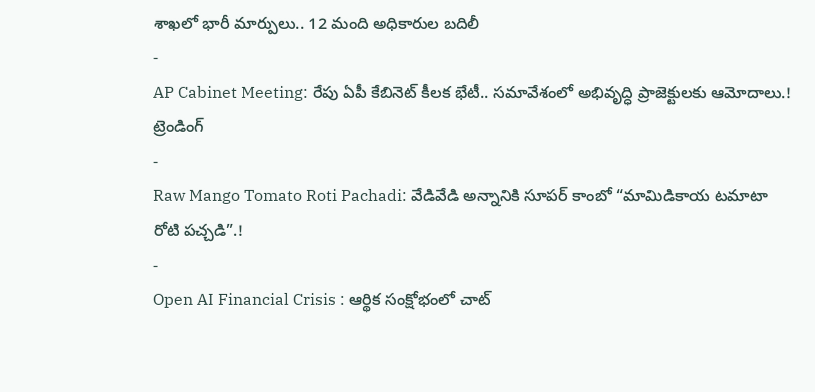శాఖలో భారీ మార్పులు.. 12 మంది అధికారుల బదిలీ
-
AP Cabinet Meeting: రేపు ఏపీ కేబినెట్ కీలక భేటీ.. సమావేశంలో అభివృద్ధి ప్రాజెక్టులకు ఆమోదాలు.!
ట్రెండింగ్
-
Raw Mango Tomato Roti Pachadi: వేడివేడి అన్నానికి సూపర్ కాంబో “మామిడికాయ టమాటా రోటి పచ్చడి”.!
-
Open AI Financial Crisis : ఆర్థిక సంక్షోభంలో చాట్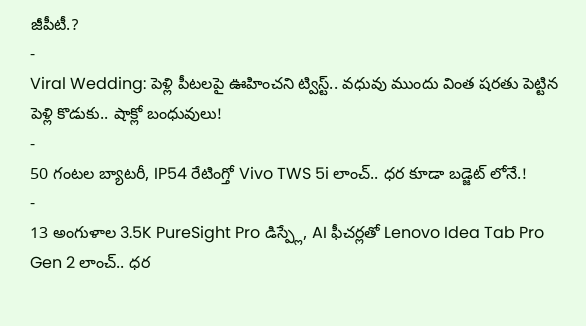జీపీటీ.?
-
Viral Wedding: పెళ్లి పీటలపై ఊహించని ట్విస్ట్.. వధువు ముందు వింత షరతు పెట్టిన పెళ్లి కొడుకు.. షాక్లో బంధువులు!
-
50 గంటల బ్యాటరీ, IP54 రేటింగ్తో Vivo TWS 5i లాంచ్.. ధర కూడా బడ్జెట్ లోనే.!
-
13 అంగుళాల 3.5K PureSight Pro డిస్ప్లే, AI ఫీచర్లతో Lenovo Idea Tab Pro Gen 2 లాంచ్.. ధర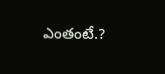ఎంతంటే.?